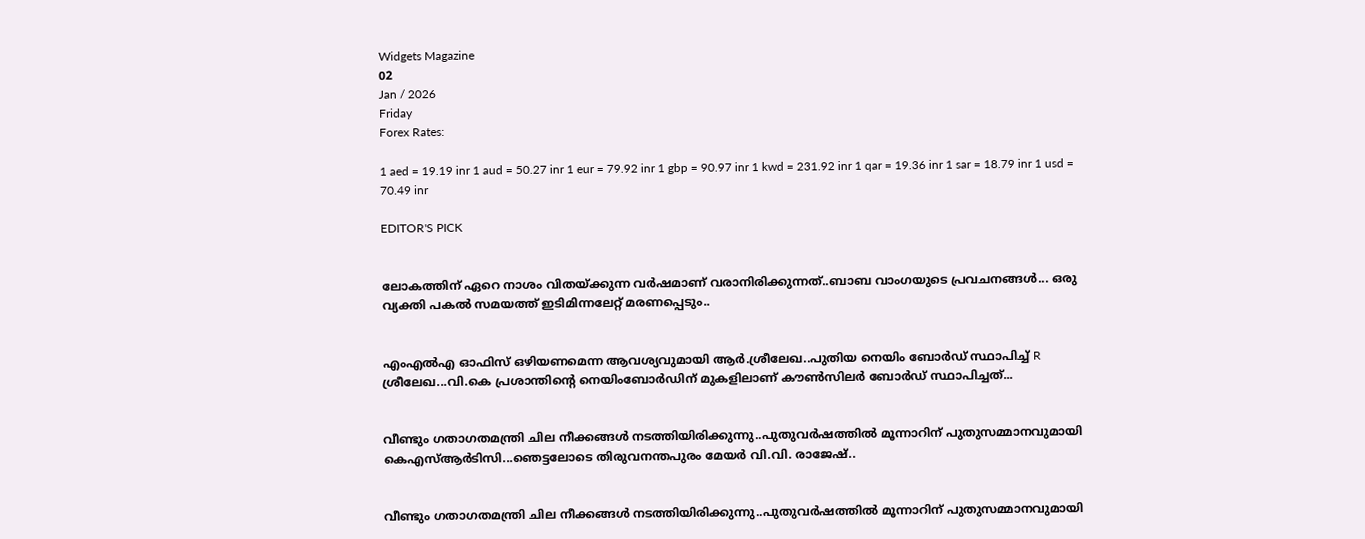Widgets Magazine
02
Jan / 2026
Friday
Forex Rates:

1 aed = 19.19 inr 1 aud = 50.27 inr 1 eur = 79.92 inr 1 gbp = 90.97 inr 1 kwd = 231.92 inr 1 qar = 19.36 inr 1 sar = 18.79 inr 1 usd = 70.49 inr

EDITOR'S PICK


ലോകത്തിന് ഏറെ നാശം വിതയ്ക്കുന്ന വർഷമാണ് വരാനിരിക്കുന്നത്..ബാബ വാംഗയുടെ പ്രവചനങ്ങൾ... ഒരു വ്യക്തി പകൽ സമയത്ത് ഇടിമിന്നലേറ്റ് മരണപ്പെടും..


എംഎല്‍എ ഓഫിസ് ഒഴിയണമെന്ന ആവശ്യവുമായി ആര്‍.ശ്രീലേഖ..പുതിയ നെയിം ബോർഡ് സ്ഥാപിച്ച് R ശ്രീലേഖ...വി.കെ പ്രശാന്തിന്റെ നെയിംബോർഡിന് മുകളിലാണ് കൗൺസിലർ ബോർഡ് സ്ഥാപിച്ചത്...


വീണ്ടും ഗതാഗതമന്ത്രി ചില നീക്കങ്ങൾ നടത്തിയിരിക്കുന്നു..പുതുവർഷത്തിൽ മൂന്നാറിന് പുതുസമ്മാനവുമായി കെഎസ്ആർടിസി...ഞെട്ടലോടെ തിരുവനന്തപുരം മേയർ വി.വി. രാജേഷ്..


വീണ്ടും ഗതാഗതമന്ത്രി ചില നീക്കങ്ങൾ നടത്തിയിരിക്കുന്നു..പുതുവർഷത്തിൽ മൂന്നാറിന് പുതുസമ്മാനവുമായി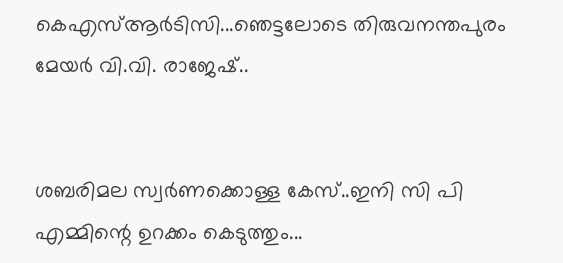കെഎസ്ആർടിസി...ഞെട്ടലോടെ തിരുവനന്തപുരം മേയർ വി.വി. രാജേഷ്..


ശബരിമല സ്വർണക്കൊള്ള കേസ്..ഇനി സി പി എമ്മിന്റെ ഉറക്കം കെടുത്തും...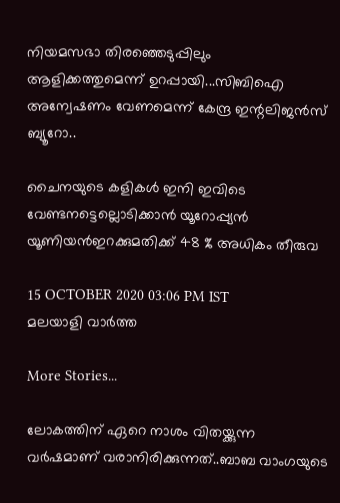നിയമസഭാ തിരഞ്ഞെടുപ്പിലും ആളിക്കത്തുമെന്ന് ഉറപ്പായി...സിബിഐ അന്വേഷണം വേണമെന്ന് കേന്ദ്ര ഇന്റലിജൻസ് ബ്യൂറോ..

ചൈനയുടെ കളികൾ ഇനി ഇവിടെ വേണ്ടനട്ടെല്ലൊടിക്കാൻ യൂറോപ്പ്യൻ യൂണിയൻഇറക്കുമതിക്ക്‌ 48 % അധികം തീരുവ

15 OCTOBER 2020 03:06 PM IST
മലയാളി വാര്‍ത്ത

More Stories...

ലോകത്തിന് ഏറെ നാശം വിതയ്ക്കുന്ന വർഷമാണ് വരാനിരിക്കുന്നത്..ബാബ വാംഗയുടെ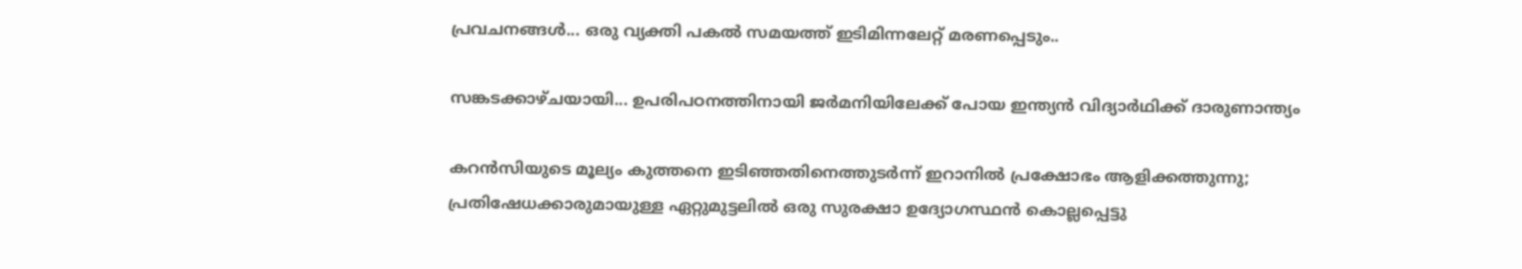പ്രവചനങ്ങൾ... ഒരു വ്യക്തി പകൽ സമയത്ത് ഇടിമിന്നലേറ്റ് മരണപ്പെടും..

സങ്കടക്കാഴ്ചയായി... ഉപരിപഠനത്തിനായി ജർമനിയിലേക്ക് പോയ ഇന്ത്യൻ വിദ്യാർഥിക്ക് ദാരുണാന്ത്യം

കറന്‍സിയുടെ മൂല്യം കുത്തനെ ഇടിഞ്ഞതിനെത്തുടര്‍ന്ന് ഇറാനില്‍ പ്രക്ഷോഭം ആളിക്കത്തുന്നു; പ്രതിഷേധക്കാരുമായുള്ള ഏറ്റുമുട്ടലില്‍ ഒരു സുരക്ഷാ ഉദ്യോഗസ്ഥന്‍ കൊല്ലപ്പെട്ടു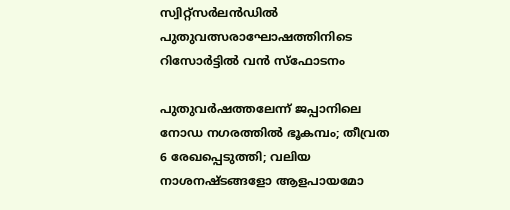സ്വിറ്റ്‌സര്‍ലന്‍ഡില്‍ പുതുവത്സരാഘോഷത്തിനിടെ റിസോര്‍ട്ടില്‍ വന്‍ സ്‌ഫോടനം

പുതുവർഷത്തലേന്ന് ജപ്പാനിലെ നോഡ നഗരത്തിൽ ഭൂകമ്പം; തീവ്രത 6 രേഖപ്പെടുത്തി; വലിയ നാശനഷ്ടങ്ങളോ ആളപായമോ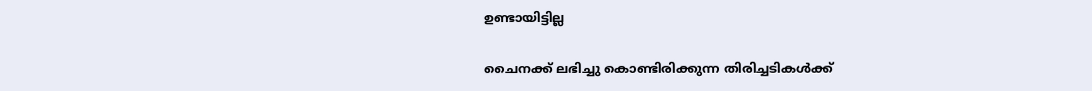ഉണ്ടായിട്ടില്ല

ചൈനക്ക് ലഭിച്ചു കൊണ്ടിരിക്കുന്ന തിരിച്ചടികൾക്ക്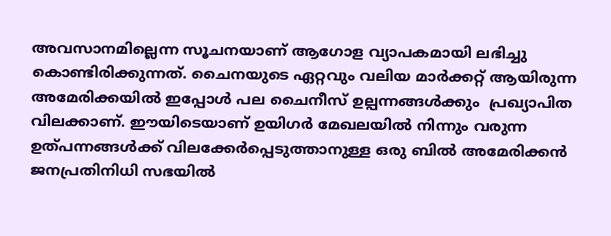അവസാനമില്ലെന്ന സൂചനയാണ് ആഗോള വ്യാപകമായി ലഭിച്ചു കൊണ്ടിരിക്കുന്നത്. ചൈനയുടെ ഏറ്റവും വലിയ മാർക്കറ്റ് ആയിരുന്ന അമേരിക്കയിൽ ഇപ്പോൾ പല ചൈനീസ് ഉല്പന്നങ്ങൾക്കും  പ്രഖ്യാപിത വിലക്കാണ്. ഈയിടെയാണ് ഉയിഗർ മേഖലയിൽ നിന്നും വരുന്ന ഉത്പന്നങ്ങൾക്ക് വിലക്കേർപ്പെടുത്താനുള്ള ഒരു ബിൽ അമേരിക്കൻ ജനപ്രതിനിധി സഭയിൽ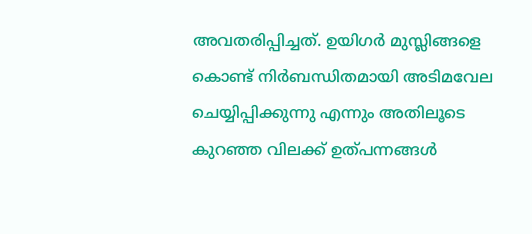അവതരിപ്പിച്ചത്. ഉയിഗർ മുസ്ലിങ്ങളെ കൊണ്ട് നിർബന്ധിതമായി അടിമവേല ചെയ്യിപ്പിക്കുന്നു എന്നും അതിലൂടെ കുറഞ്ഞ വിലക്ക് ഉത്പന്നങ്ങൾ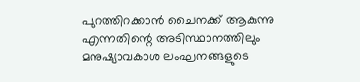പുറത്തിറക്കാൻ ചൈനക്ക് ആകുന്നു എന്നതിന്റെ അടിസ്ഥാനത്തിലും മനുഷ്യാവകാശ ലംഘനങ്ങളുടെ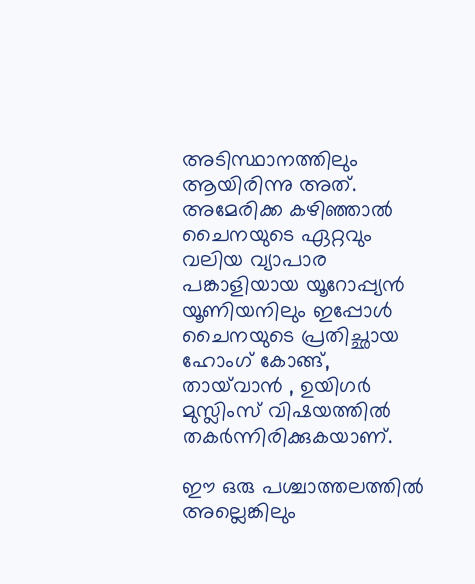അടിസ്ഥാനത്തിലും ആയിരിന്നു അത്. അമേരിക്ക കഴിഞ്ഞാൽ ചൈനയുടെ ഏറ്റവും വലിയ വ്യാപാര പങ്കാളിയായ യൂറോപ്പ്യൻ യൂണിയനിലും ഇപ്പോൾ ചൈനയുടെ പ്രതിച്ഛായ ഹോംഗ് കോങ്ങ്, തായ്‌വാൻ , ഉയിഗർ മുസ്ലിംസ് വിഷയത്തിൽ തകർന്നിരിക്കുകയാണ്.

ഈ ഒരു പശ്ചാത്തലത്തിൽ അല്ലെങ്കിലും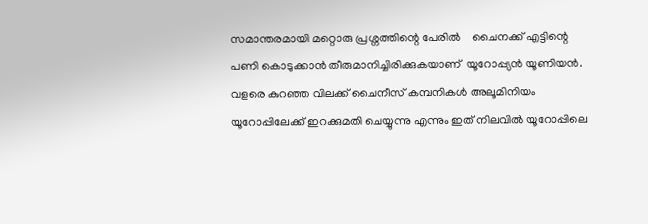സമാന്തരമായി മറ്റൊരു പ്രശ്നത്തിന്റെ പേരിൽ    ചൈനക്ക് എട്ടിന്റെ പണി കൊടുക്കാൻ തീരുമാനിച്ചിരിക്കുകയാണ്  യൂറോപ്പ്യൻ യൂണിയൻ. വളരെ കുറഞ്ഞ വിലക്ക് ചൈനീസ് കമ്പനികൾ അലൂമിനിയം യൂറോപ്പിലേക്ക് ഇറക്കുമതി ചെയ്യുന്നു എന്നും ഇത് നിലവിൽ യൂറോപ്പിലെ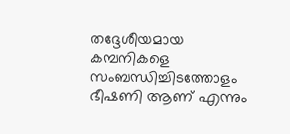തദ്ദേശീയമായ കമ്പനികളെ സംബന്ധിച്ചിടത്തോളം ഭീഷണി ആണ് എന്നും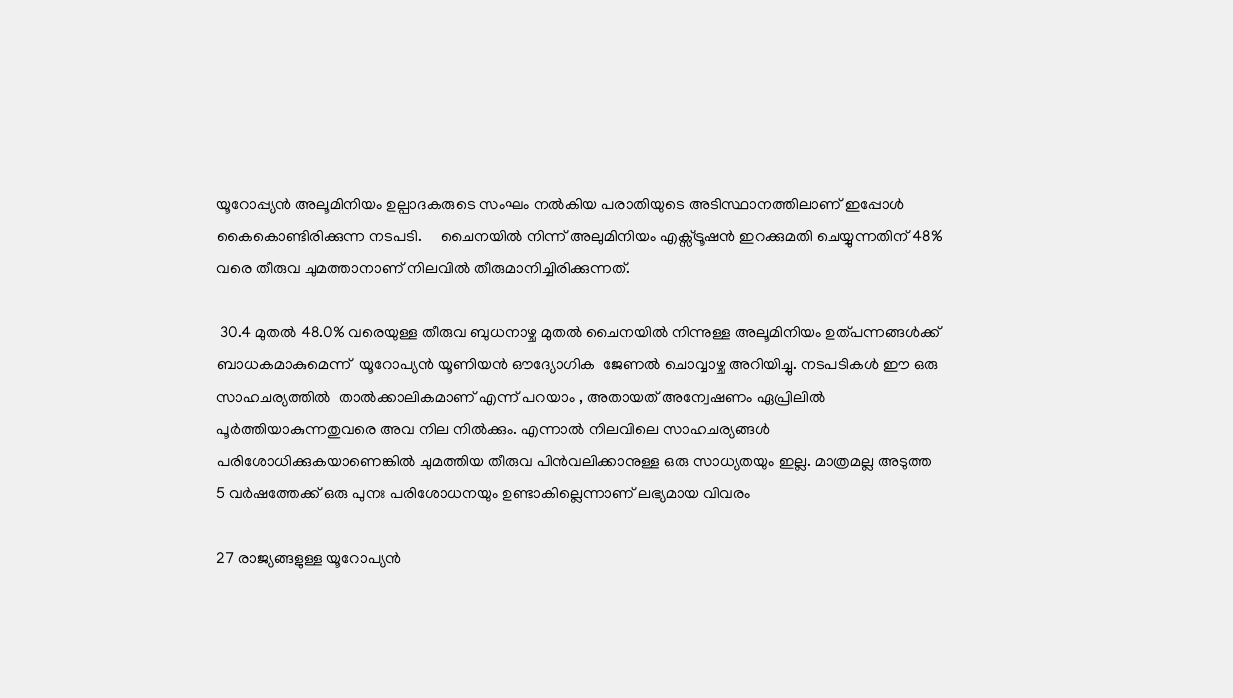യൂറോപ്പ്യൻ അലൂമിനിയം ഉല്പാദകരുടെ സംഘം നൽകിയ പരാതിയുടെ അടിസ്ഥാനത്തിലാണ് ഇപ്പോൾ കൈകൊണ്ടിരിക്കുന്ന നടപടി.     ചൈനയിൽ നിന്ന് അലുമിനിയം എക്സ്ട്രൂഷൻ ഇറക്കുമതി ചെയ്യുന്നതിന് 48% വരെ തീരുവ ചുമത്താനാണ് നിലവിൽ തീരുമാനിച്ചിരിക്കുന്നത്.

 30.4 മുതൽ 48.0% വരെയുള്ള തീരുവ ബുധനാഴ്ച മുതൽ ചൈനയിൽ നിന്നുള്ള അലൂമിനിയം ഉത്പന്നങ്ങൾക്ക് ബാധകമാകുമെന്ന്  യൂറോപ്യൻ യൂണിയൻ ഔദ്യോഗിക  ജേണൽ ചൊവ്വാഴ്ച അറിയിച്ചു. നടപടികൾ ഈ ഒരു സാഹചര്യത്തിൽ  താൽക്കാലികമാണ് എന്ന് പറയാം , അതായത് അന്വേഷണം ഏപ്രിലിൽ പൂർത്തിയാകുന്നതുവരെ അവ നില നിൽക്കും. എന്നാൽ നിലവിലെ സാഹചര്യങ്ങൾ പരിശോധിക്കുകയാണെങ്കിൽ ചുമത്തിയ തീരുവ പിൻവലിക്കാനുള്ള ഒരു സാധ്യതയും ഇല്ല. മാത്രമല്ല അടുത്ത 5 വർഷത്തേക്ക് ഒരു പുനഃ പരിശോധനയും ഉണ്ടാകില്ലെന്നാണ് ലഭ്യമായ വിവരം

27 രാജ്യങ്ങളുള്ള യൂറോപ്യൻ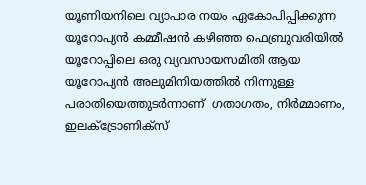യൂണിയനിലെ വ്യാപാര നയം ഏകോപിപ്പിക്കുന്ന യൂറോപ്യൻ കമ്മീഷൻ കഴിഞ്ഞ ഫെബ്രുവരിയിൽ യൂറോപ്പിലെ ഒരു വ്യവസായസമിതി ആയ  യൂറോപ്യൻ അലുമിനിയത്തിൽ നിന്നുള്ള പരാതിയെത്തുടർന്നാണ്  ഗതാഗതം, നിർമ്മാണം, ഇലക്ട്രോണിക്സ്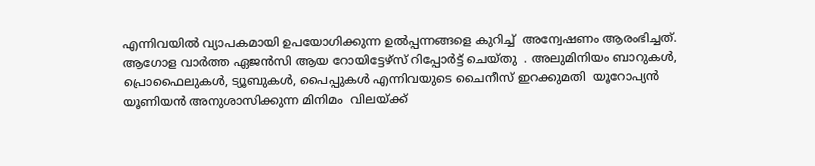എന്നിവയിൽ വ്യാപകമായി ഉപയോഗിക്കുന്ന ഉൽ‌പ്പന്നങ്ങളെ കുറിച്ച്  അന്വേഷണം ആരംഭിച്ചത്. ആഗോള വാർത്ത ഏജൻസി ആയ റോയിട്ടേഴ്‌സ് റിപ്പോർട്ട് ചെയ്തു  . അലുമിനിയം ബാറുകൾ, പ്രൊഫൈലുകൾ, ട്യൂബുകൾ, പൈപ്പുകൾ എന്നിവയുടെ ചൈനീസ് ഇറക്കുമതി  യൂറോപ്യൻ യൂണിയൻ അനുശാസിക്കുന്ന മിനിമം  വിലയ്ക്ക്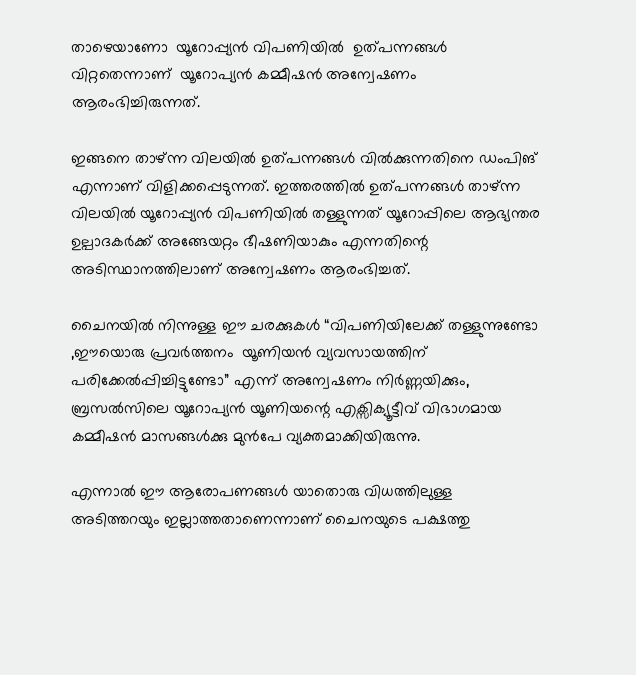താഴെയാണോ  യൂറോപ്പ്യൻ വിപണിയിൽ  ഉത്പന്നങ്ങൾ വിറ്റതെന്നാണ്  യൂറോപ്യൻ കമ്മീഷൻ അന്വേഷണം ആരംഭിച്ചിരുന്നത്.

ഇങ്ങനെ താഴ്ന്ന വിലയിൽ ഉത്പന്നങ്ങൾ വിൽക്കുന്നതിനെ ഡംപിങ് എന്നാണ് വിളിക്കപ്പെടുന്നത്. ഇത്തരത്തിൽ ഉത്പന്നങ്ങൾ താഴ്ന്ന വിലയിൽ യൂറോപ്പ്യൻ വിപണിയിൽ തള്ളുന്നത് യൂറോപ്പിലെ ആഭ്യന്തര ഉല്പാദകർക്ക് അങ്ങേയറ്റം ഭീഷണിയാകും എന്നതിന്റെ അടിസ്ഥാനത്തിലാണ് അന്വേഷണം ആരംഭിച്ചത്.

ചൈനയിൽ നിന്നുള്ള ഈ ചരക്കുകൾ “വിപണിയിലേക്ക് തള്ളുന്നുണ്ടോ ,ഈയൊരു പ്രവർത്തനം  യൂണിയൻ വ്യവസായത്തിന് പരിക്കേൽപ്പിച്ചിട്ടുണ്ടോ” എന്ന് അന്വേഷണം നിർണ്ണയിക്കും, ബ്രസൽസിലെ യൂറോപ്യൻ യൂണിയന്റെ എക്സിക്യൂട്ടീവ് വിഭാഗമായ കമ്മീഷൻ മാസങ്ങൾക്കു മുൻപേ വ്യക്തമാക്കിയിരുന്നു.

എന്നാൽ ഈ ആരോപണങ്ങൾ യാതൊരു വിധത്തിലുള്ള അടിത്തറയും ഇല്ലാത്തതാണെന്നാണ് ചൈനയുടെ പക്ഷത്തു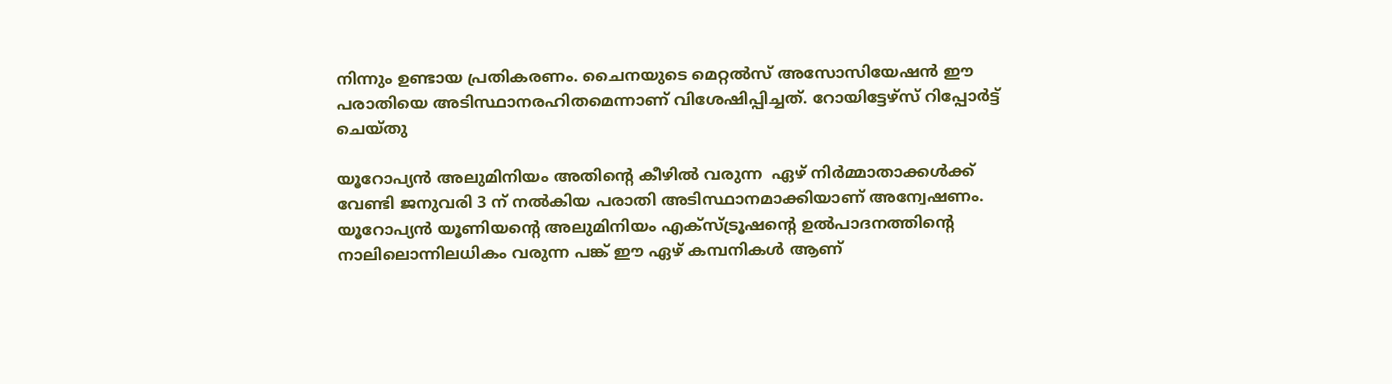നിന്നും ഉണ്ടായ പ്രതികരണം. ചൈനയുടെ മെറ്റൽസ് അസോസിയേഷൻ ഈ  പരാതിയെ അടിസ്ഥാനരഹിതമെന്നാണ് വിശേഷിപ്പിച്ചത്. റോയിട്ടേഴ്‌സ് റിപ്പോർട്ട് ചെയ്തു

യൂറോപ്യൻ അലുമിനിയം അതിന്റെ കീഴിൽ വരുന്ന  ഏഴ് നിർമ്മാതാക്കൾക്ക് വേണ്ടി ജനുവരി 3 ന് നൽകിയ പരാതി അടിസ്ഥാനമാക്കിയാണ് അന്വേഷണം. യൂറോപ്യൻ യൂണിയന്റെ അലുമിനിയം എക്സ്ട്രൂഷന്റെ ഉൽ‌പാദനത്തിന്റെ നാലിലൊന്നിലധികം വരുന്ന പങ്ക് ഈ ഏഴ് കമ്പനികൾ ആണ്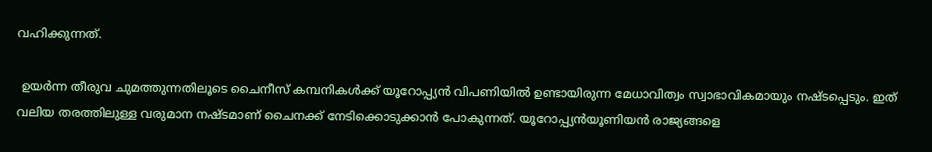വഹിക്കുന്നത്.

 ഉയർന്ന തീരുവ ചുമത്തുന്നതിലൂടെ ചൈനീസ് കമ്പനികൾക്ക് യൂറോപ്പ്യൻ വിപണിയിൽ ഉണ്ടായിരുന്ന മേധാവിത്വം സ്വാഭാവികമായും നഷ്ടപ്പെടും. ഇത് വലിയ തരത്തിലുള്ള വരുമാന നഷ്ടമാണ് ചൈനക്ക് നേടിക്കൊടുക്കാൻ പോകുന്നത്. യൂറോപ്പ്യൻയൂണിയൻ രാജ്യങ്ങളെ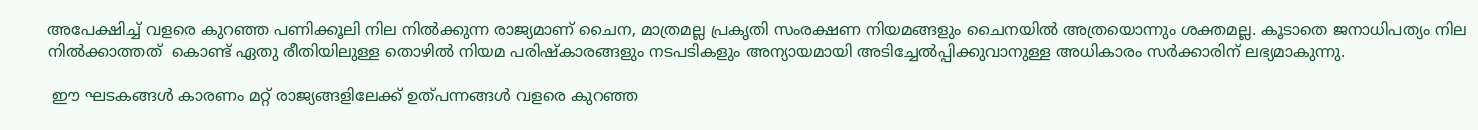അപേക്ഷിച്ച് വളരെ കുറഞ്ഞ പണിക്കൂലി നില നിൽക്കുന്ന രാജ്യമാണ് ചൈന, മാത്രമല്ല പ്രകൃതി സംരക്ഷണ നിയമങ്ങളും ചൈനയിൽ അത്രയൊന്നും ശക്തമല്ല. കൂടാതെ ജനാധിപത്യം നില നിൽക്കാത്തത്  കൊണ്ട് ഏതു രീതിയിലുള്ള തൊഴിൽ നിയമ പരിഷ്കാരങ്ങളും നടപടികളും അന്യായമായി അടിച്ചേൽപ്പിക്കുവാനുള്ള അധികാരം സർക്കാരിന് ലഭ്യമാകുന്നു.

 ഈ ഘടകങ്ങൾ കാരണം മറ്റ് രാജ്യങ്ങളിലേക്ക് ഉത്പന്നങ്ങൾ വളരെ കുറഞ്ഞ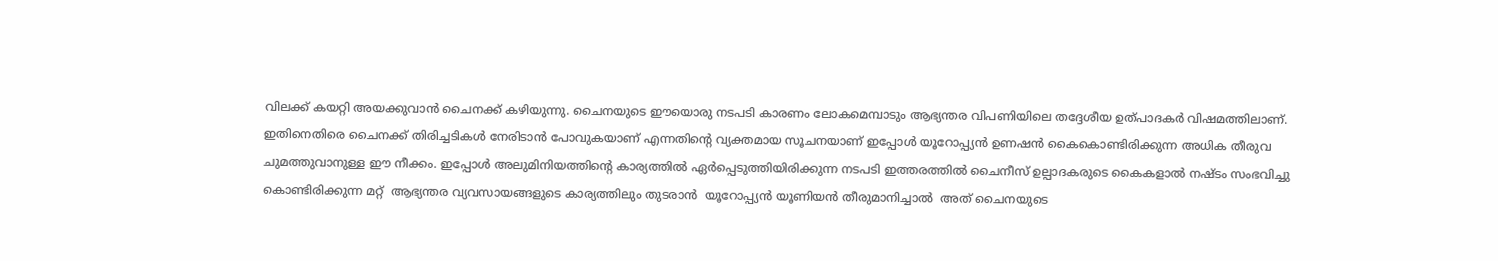വിലക്ക് കയറ്റി അയക്കുവാൻ ചൈനക്ക് കഴിയുന്നു. ചൈനയുടെ ഈയൊരു നടപടി കാരണം ലോകമെമ്പാടും ആഭ്യന്തര വിപണിയിലെ തദ്ദേശീയ ഉത്പാദകർ വിഷമത്തിലാണ്. ഇതിനെതിരെ ചൈനക്ക് തിരിച്ചടികൾ നേരിടാൻ പോവുകയാണ് എന്നതിന്റെ വ്യക്തമായ സൂചനയാണ് ഇപ്പോൾ യൂറോപ്പ്യൻ ഉണഷൻ കൈകൊണ്ടിരിക്കുന്ന അധിക തീരുവ ചുമത്തുവാനുള്ള ഈ നീക്കം. ഇപ്പോൾ അലുമിനിയത്തിന്റെ കാര്യത്തിൽ ഏർപ്പെടുത്തിയിരിക്കുന്ന നടപടി ഇത്തരത്തിൽ ചൈനീസ് ഉല്പാദകരുടെ കൈകളാൽ നഷ്ടം സംഭവിച്ചു കൊണ്ടിരിക്കുന്ന മറ്റ്  ആഭ്യന്തര വ്യവസായങ്ങളുടെ കാര്യത്തിലും തുടരാൻ  യൂറോപ്പ്യൻ യൂണിയൻ തീരുമാനിച്ചാൽ  അത് ചൈനയുടെ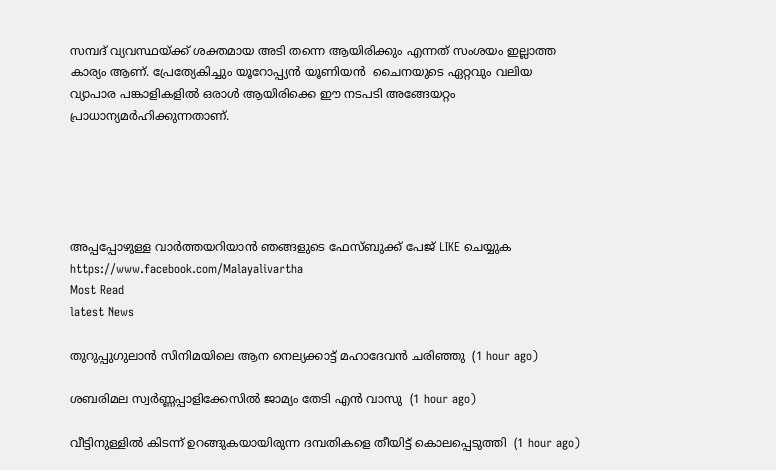സമ്പദ് വ്യവസ്ഥയ്ക്ക് ശക്തമായ അടി തന്നെ ആയിരിക്കും എന്നത് സംശയം ഇല്ലാത്ത കാര്യം ആണ്. പ്രേത്യേകിച്ചും യൂറോപ്പ്യൻ യൂണിയൻ  ചൈനയുടെ ഏറ്റവും വലിയ  വ്യാപാര പങ്കാളികളിൽ ഒരാൾ ആയിരിക്കെ ഈ നടപടി അങ്ങേയറ്റം പ്രാധാന്യമർഹിക്കുന്നതാണ്.





അപ്പപ്പോഴുള്ള വാര്‍ത്തയറിയാന്‍ ഞങ്ങളുടെ ഫേസ്‌ബുക്ക്‌ പേജ് LIKE ചെയ്യുക
https://www.facebook.com/Malayalivartha
Most Read
latest News

തുറുപ്പുഗുലാന്‍ സിനിമയിലെ ആന നെല്യക്കാട്ട് മഹാദേവന്‍ ചരിഞ്ഞു  (1 hour ago)

ശബരിമല സ്വര്‍ണ്ണപ്പാളിക്കേസില്‍ ജാമ്യം തേടി എന്‍ വാസു  (1 hour ago)

വീട്ടിനുള്ളില്‍ കിടന്ന് ഉറങ്ങുകയായിരുന്ന ദമ്പതികളെ തീയിട്ട് കൊലപ്പെടുത്തി  (1 hour ago)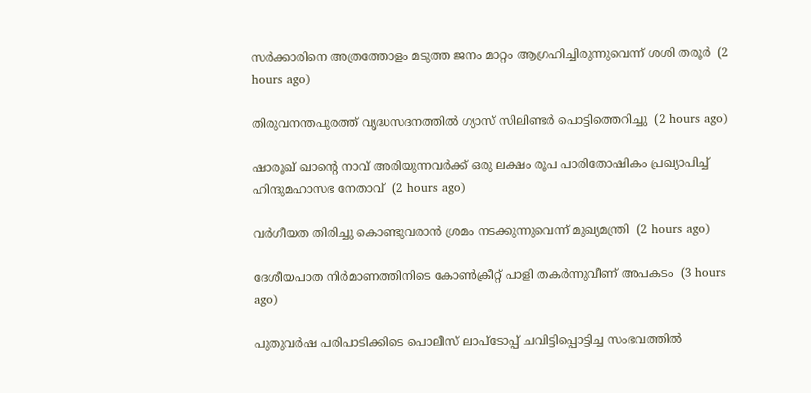സര്‍ക്കാരിനെ അത്രത്തോളം മടുത്ത ജനം മാറ്റം ആഗ്രഹിച്ചിരുന്നുവെന്ന് ശശി തരൂര്‍  (2 hours ago)

തിരുവനന്തപുരത്ത് വൃദ്ധസദനത്തില്‍ ഗ്യാസ് സിലിണ്ടര്‍ പൊട്ടിത്തെറിച്ചു  (2 hours ago)

ഷാരൂഖ് ഖാന്റെ നാവ് അരിയുന്നവര്‍ക്ക് ഒരു ലക്ഷം രൂപ പാരിതോഷികം പ്രഖ്യാപിച്ച് ഹിന്ദുമഹാസഭ നേതാവ്  (2 hours ago)

വര്‍ഗീയത തിരിച്ചു കൊണ്ടുവരാന്‍ ശ്രമം നടക്കുന്നുവെന്ന് മുഖ്യമന്ത്രി  (2 hours ago)

ദേശീയപാത നിര്‍മാണത്തിനിടെ കോണ്‍ക്രീറ്റ് പാളി തകര്‍ന്നുവീണ് അപകടം  (3 hours ago)

പുതുവര്‍ഷ പരിപാടിക്കിടെ പൊലീസ് ലാപ്‌ടോപ്പ് ചവിട്ടിപ്പൊട്ടിച്ച സംഭവത്തില്‍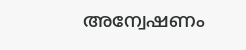അന്വേഷണം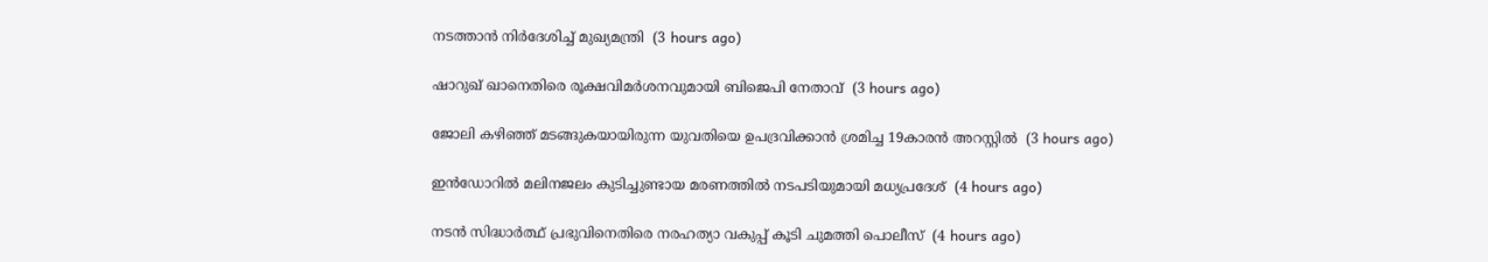നടത്താന്‍ നിര്‍ദേശിച്ച് മുഖ്യമന്ത്രി  (3 hours ago)

ഷാറുഖ് ഖാനെതിരെ രൂക്ഷവിമര്‍ശനവുമായി ബിജെപി നേതാവ്  (3 hours ago)

ജോലി കഴിഞ്ഞ് മടങ്ങുകയായിരുന്ന യുവതിയെ ഉപദ്രവിക്കാന്‍ ശ്രമിച്ച 19കാരന്‍ അറസ്റ്റില്‍  (3 hours ago)

ഇന്‍ഡോറില്‍ മലിനജലം കുടിച്ചുണ്ടായ മരണത്തില്‍ നടപടിയുമായി മധ്യപ്രദേശ്  (4 hours ago)

നടന്‍ സിദ്ധാര്‍ത്ഥ് പ്രഭുവിനെതിരെ നരഹത്യാ വകുപ്പ് കൂടി ചുമത്തി പൊലീസ്  (4 hours ago)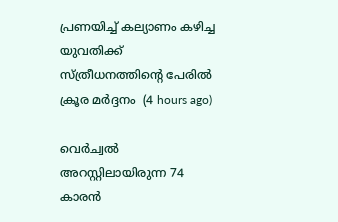പ്രണയിച്ച് കല്യാണം കഴിച്ച യുവതിക്ക് സ്ത്രീധനത്തിന്റെ പേരില്‍ ക്രൂര മര്‍ദ്ദനം  (4 hours ago)

വെര്‍ച്വല്‍ അറസ്റ്റിലായിരുന്ന 74 കാരന്‍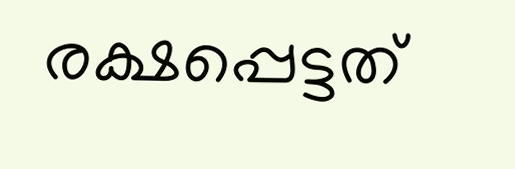രക്ഷപ്പെട്ടത്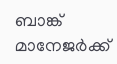ബാങ്ക് മാനേജര്‍ക്ക്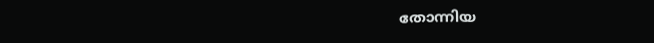തോന്നിയ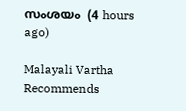സംശയം  (4 hours ago)

Malayali Vartha Recommends